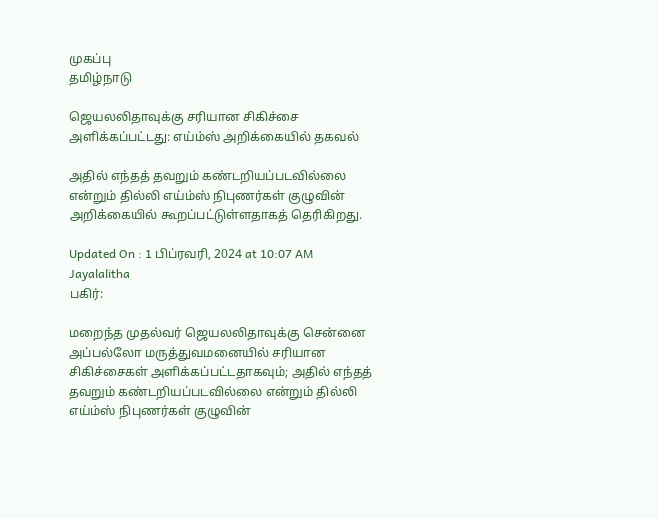முகப்பு
தமிழ்நாடு

ஜெயலலிதாவுக்கு சரியான சிகிச்சை அளிக்கப்பட்டது: எய்ம்ஸ் அறிக்கையில் தகவல்

அதில் எந்தத் தவறும் கண்டறியப்படவில்லை என்றும் தில்லி எய்ம்ஸ் நிபுணர்கள் குழுவின் அறிக்கையில் கூறப்பட்டுள்ளதாகத் தெரிகிறது.

Updated On : 1 பிப்ரவரி, 2024 at 10:07 AM
Jayalalitha
பகிர்:

மறைந்த முதல்வர் ஜெயலலிதாவுக்கு சென்னை அப்பல்லோ மருத்துவமனையில் சரியான சிகிச்சைகள் அளிக்கப்பட்டதாகவும்; அதில் எந்தத் தவறும் கண்டறியப்படவில்லை என்றும் தில்லி எய்ம்ஸ் நிபுணர்கள் குழுவின்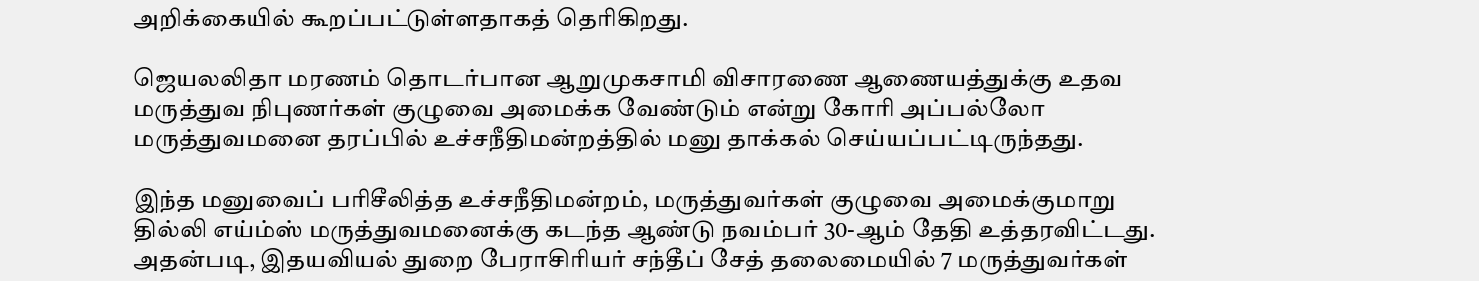அறிக்கையில் கூறப்பட்டுள்ளதாகத் தெரிகிறது.

ஜெயலலிதா மரணம் தொடர்பான ஆறுமுகசாமி விசாரணை ஆணையத்துக்கு உதவ மருத்துவ நிபுணர்கள் குழுவை அமைக்க வேண்டும் என்று கோரி அப்பல்லோ மருத்துவமனை தரப்பில் உச்சநீதிமன்றத்தில் மனு தாக்கல் செய்யப்பட்டிருந்தது.

இந்த மனுவைப் பரிசீலித்த உச்சநீதிமன்றம், மருத்துவர்கள் குழுவை அமைக்குமாறு தில்லி எய்ம்ஸ் மருத்துவமனைக்கு கடந்த ஆண்டு நவம்பர் 30-ஆம் தேதி உத்தரவிட்டது. அதன்படி, இதயவியல் துறை பேராசிரியர் சந்தீப் சேத் தலைமையில் 7 மருத்துவர்கள்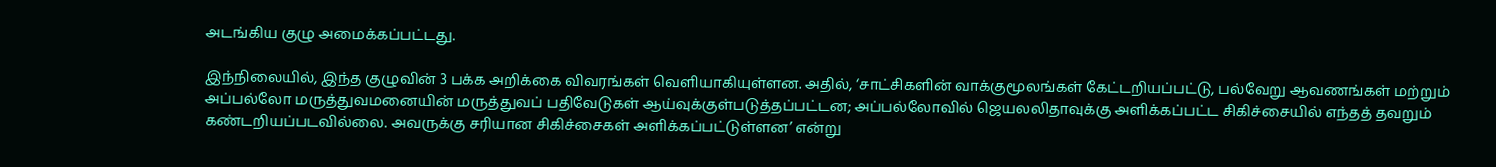அடங்கிய குழு அமைக்கப்பட்டது.

இந்நிலையில், இந்த குழுவின் 3 பக்க அறிக்கை விவரங்கள் வெளியாகியுள்ளன. அதில், ‘சாட்சிகளின் வாக்குமூலங்கள் கேட்டறியப்பட்டு, பல்வேறு ஆவணங்கள் மற்றும் அப்பல்லோ மருத்துவமனையின் மருத்துவப் பதிவேடுகள் ஆய்வுக்குள்படுத்தப்பட்டன; அப்பல்லோவில் ஜெயலலிதாவுக்கு அளிக்கப்பட்ட சிகிச்சையில் எந்தத் தவறும் கண்டறியப்படவில்லை. அவருக்கு சரியான சிகிச்சைகள் அளிக்கப்பட்டுள்ளன’ என்று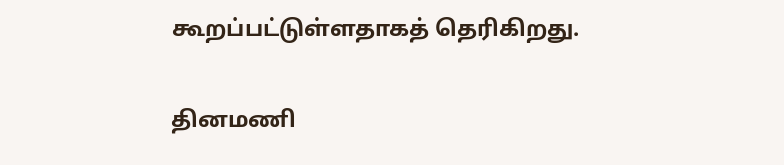கூறப்பட்டுள்ளதாகத் தெரிகிறது.

தினமணி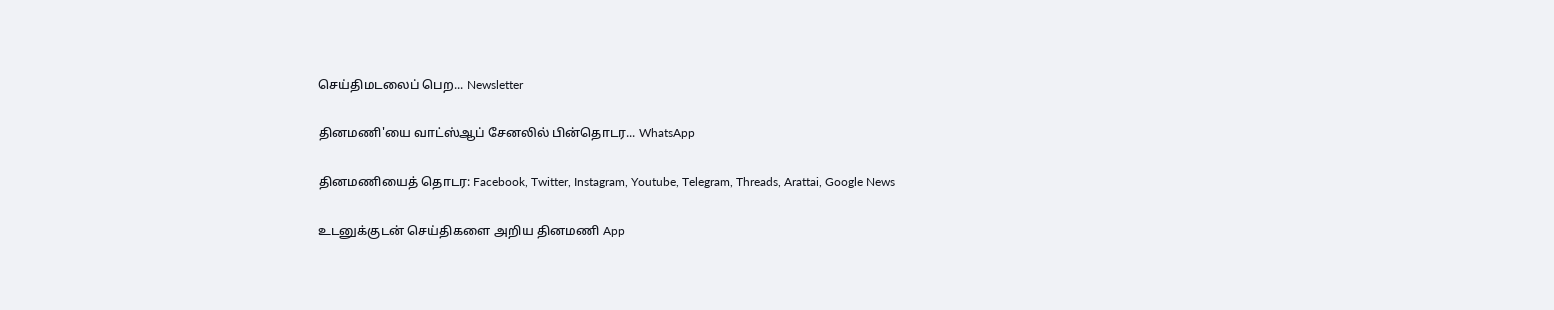செய்திமடலைப் பெற... Newsletter

தினமணி'யை வாட்ஸ்ஆப் சேனலில் பின்தொடர... WhatsApp

தினமணியைத் தொடர: Facebook, Twitter, Instagram, Youtube, Telegram, Threads, Arattai, Google News

உடனுக்குடன் செய்திகளை அறிய தினமணி App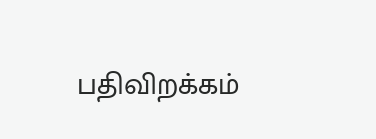பதிவிறக்கம்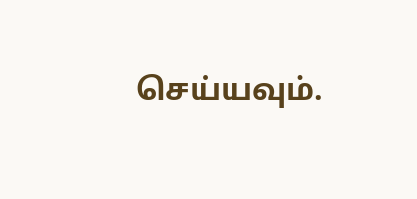செய்யவும்.